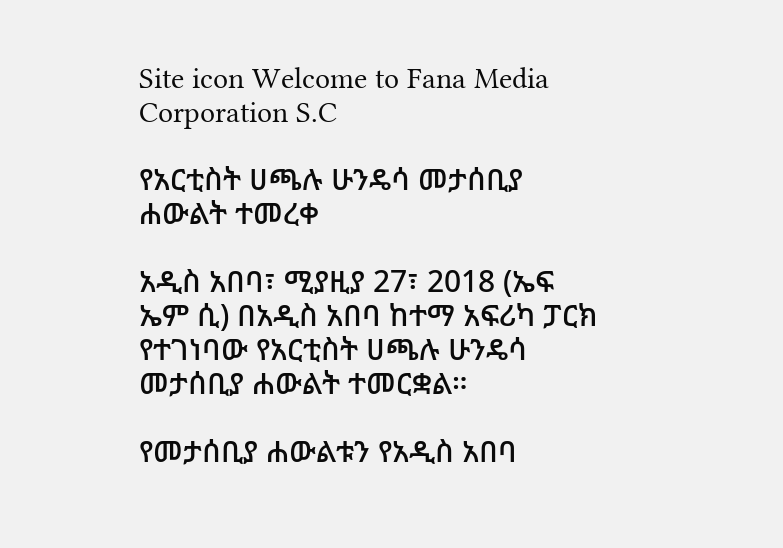Site icon Welcome to Fana Media Corporation S.C

የአርቲስት ሀጫሉ ሁንዴሳ መታሰቢያ ሐውልት ተመረቀ

አዲስ አበባ፣ ሚያዚያ 27፣ 2018 (ኤፍ ኤም ሲ) በአዲስ አበባ ከተማ አፍሪካ ፓርክ የተገነባው የአርቲስት ሀጫሉ ሁንዴሳ መታሰቢያ ሐውልት ተመርቋል።

የመታሰቢያ ሐውልቱን የአዲስ አበባ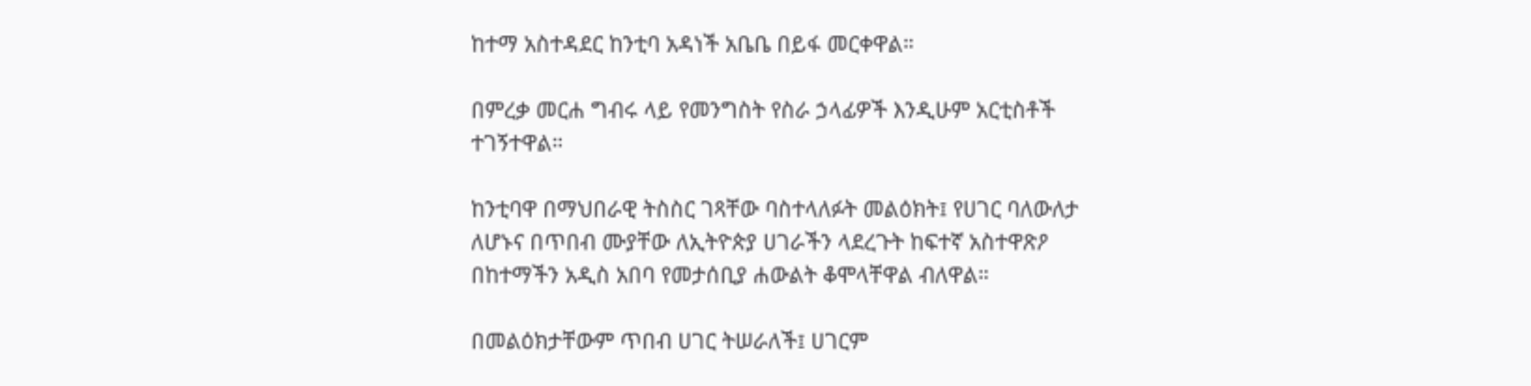ከተማ አስተዳደር ከንቲባ አዳነች አቤቤ በይፋ መርቀዋል።

በምረቃ መርሐ ግብሩ ላይ የመንግስት የስራ ኃላፊዎች እንዲሁም አርቲስቶች ተገኝተዋል።

ከንቲባዋ በማህበራዊ ትስስር ገጻቸው ባስተላለፉት መልዕክት፤ የሀገር ባለውለታ ለሆኑና በጥበብ ሙያቸው ለኢትዮጵያ ሀገራችን ላደረጉት ከፍተኛ አስተዋጽዖ በከተማችን አዲስ አበባ የመታሰቢያ ሐውልት ቆሞላቸዋል ብለዋል።

በመልዕክታቸውም ጥበብ ሀገር ትሠራለች፤ ሀገርም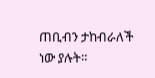ጠቢብን ታከብራለች ነው ያሉት።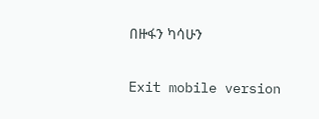በዙፋን ካሳሁን

Exit mobile version